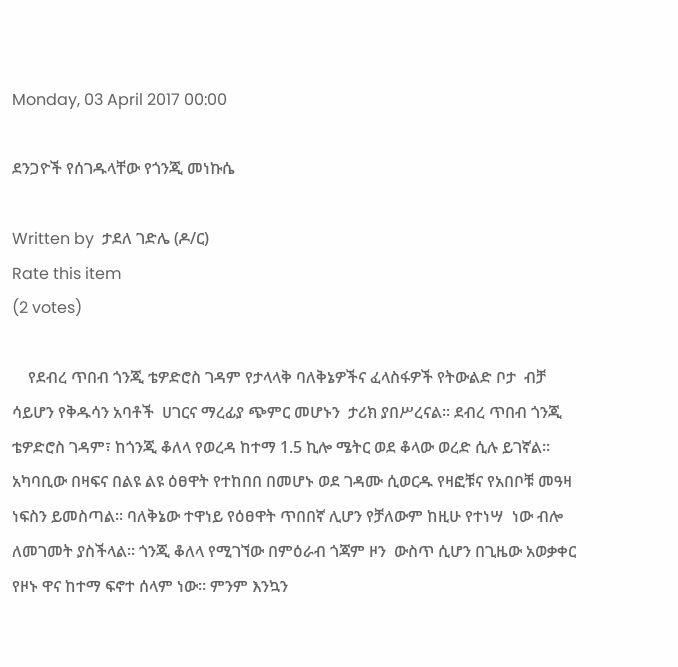Monday, 03 April 2017 00:00

ደንጋዮች የሰገዱላቸው የጎንጂ መነኩሴ

Written by  ታደለ ገድሌ (ዶ/ር)
Rate this item
(2 votes)

    የደብረ ጥበብ ጎንጂ ቴዎድሮስ ገዳም የታላላቅ ባለቅኔዎችና ፈላስፋዎች የትውልድ ቦታ  ብቻ ሳይሆን የቅዱሳን አባቶች  ሀገርና ማረፊያ ጭምር መሆኑን  ታሪክ ያበሥረናል፡፡ ደብረ ጥበብ ጎንጂ ቴዎድሮስ ገዳም፣ ከጎንጂ ቆለላ የወረዳ ከተማ 1.5 ኪሎ ሜትር ወደ ቆላው ወረድ ሲሉ ይገኛል፡፡ አካባቢው በዛፍና በልዩ ልዩ ዕፀዋት የተከበበ በመሆኑ ወደ ገዳሙ ሲወርዱ የዛፎቹና የአበቦቹ መዓዛ ነፍስን ይመስጣል፡፡ ባለቅኔው ተዋነይ የዕፀዋት ጥበበኛ ሊሆን የቻለውም ከዚሁ የተነሣ  ነው ብሎ ለመገመት ያስችላል፡፡ ጎንጂ ቆለላ የሚገኘው በምዕራብ ጎጃም ዞን  ውስጥ ሲሆን በጊዜው አወቃቀር የዞኑ ዋና ከተማ ፍኖተ ሰላም ነው፡፡ ምንም እንኳን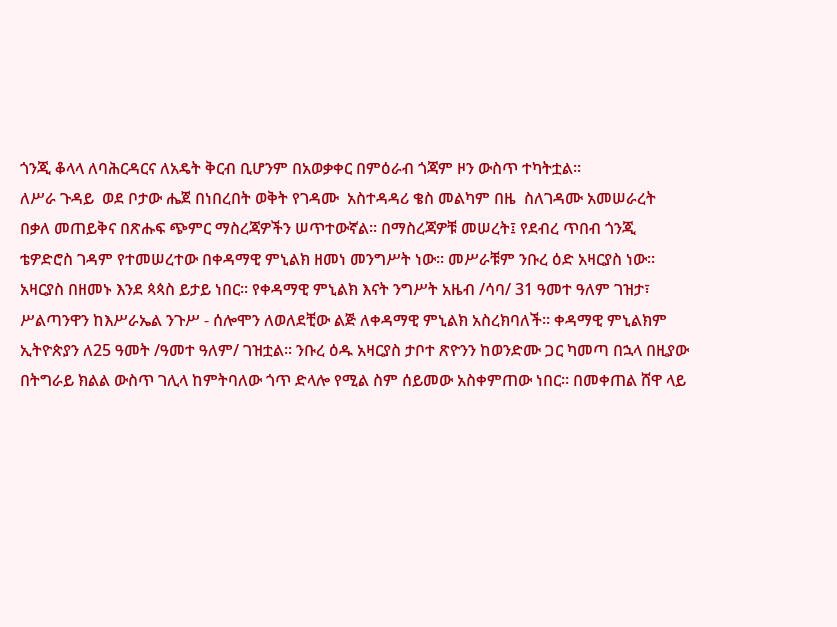ጎንጂ ቆላላ ለባሕርዳርና ለአዴት ቅርብ ቢሆንም በአወቃቀር በምዕራብ ጎጃም ዞን ውስጥ ተካትቷል፡፡
ለሥራ ጉዳይ  ወደ ቦታው ሔጀ በነበረበት ወቅት የገዳሙ  አስተዳዳሪ ቄስ መልካም በዜ  ስለገዳሙ አመሠራረት በቃለ መጠይቅና በጽሑፍ ጭምር ማስረጃዎችን ሠጥተውኛል፡፡ በማስረጃዎቹ መሠረት፤ የደብረ ጥበብ ጎንጂ ቴዎድሮስ ገዳም የተመሠረተው በቀዳማዊ ምኒልክ ዘመነ መንግሥት ነው፡፡ መሥራቹም ንቡረ ዕድ አዛርያስ ነው፡፡ አዛርያስ በዘመኑ እንደ ጳጳስ ይታይ ነበር፡፡ የቀዳማዊ ምኒልክ እናት ንግሥት አዜብ /ሳባ/ 31 ዓመተ ዓለም ገዝታ፣ ሥልጣንዋን ከእሥራኤል ንጉሥ - ሰሎሞን ለወለደቺው ልጅ ለቀዳማዊ ምኒልክ አስረክባለች፡፡ ቀዳማዊ ምኒልክም ኢትዮጵያን ለ25 ዓመት /ዓመተ ዓለም/ ገዝቷል፡፡ ንቡረ ዕዱ አዛርያስ ታቦተ ጽዮንን ከወንድሙ ጋር ካመጣ በኋላ በዚያው በትግራይ ክልል ውስጥ ገሊላ ከምትባለው ጎጥ ድላሎ የሚል ስም ሰይመው አስቀምጠው ነበር፡፡ በመቀጠል ሸዋ ላይ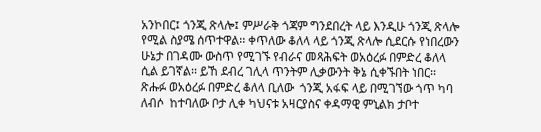አንኮበር፤ ጎንጂ ጽላሎ፤ ምሥራቅ ጎጃም ግንደበረት ላይ እንዲሁ ጎንጂ ጽላሎ የሚል ስያሜ ሰጥተዋል፡፡ ቀጥለው ቆለላ ላይ ጎንጂ ጽላሎ ሲደርሱ የነበረውን ሁኔታ በገዳሙ ውስጥ የሚገኙ የብራና መጻሕፍት ወአዕረፉ በምድረ ቆለላ ሲል ይገኛል፡፡ ይኸ ደብረ ገሊላ ጥንትም ሊቃውንት ቅኔ ሲቀኙበት ነበር፡፡ ጽሑፉ ወአዕረፉ በምድረ ቆለላ ቢለው  ጎንጂ አፋፍ ላይ በሚገኘው ጎጥ ካባ ለብሶ  ከተባለው ቦታ ሊቀ ካህናቱ አዛርያስና ቀዳማዊ ምኒልክ ታቦተ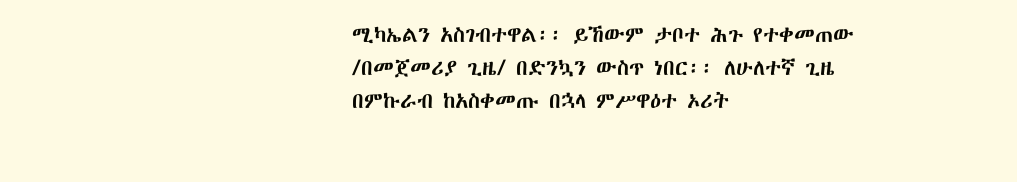ሚካኤልን አስገብተዋል፡፡ ይኸውም ታቦተ ሕጉ የተቀመጠው /በመጀመሪያ ጊዜ/ በድንኳን ውስጥ ነበር፡፡ ለሁለተኛ ጊዜ በምኩራብ ከአስቀመጡ በኋላ ምሥዋዕተ ኦሪት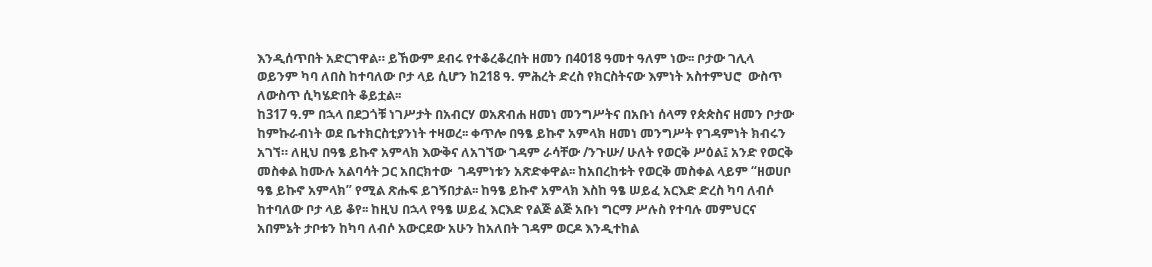እንዲሰጥበት አድርገዋል። ይኸውም ደብሩ የተቆረቆረበት ዘመን በ4018 ዓመተ ዓለም ነው፡፡ ቦታው ገሊላ ወይንም ካባ ለበስ ከተባለው ቦታ ላይ ሲሆን ከ218 ዓ. ምሕረት ድረስ የክርስትናው እምነት አስተምህሮ  ውስጥ ለውስጥ ሲካሄድበት ቆይቷል፡፡
ከ317 ዓ.ም በኋላ በደጋጎቹ ነገሥታት በአብርሃ ወአጽብሐ ዘመነ መንግሥትና በአቡነ ሰላማ የጵጵስና ዘመን ቦታው ከምኩራብነት ወደ ቤተክርስቲያንነት ተዛወረ፡፡ ቀጥሎ በዓፄ ይኩኖ አምላክ ዘመነ መንግሥት የገዳምነት ክብሩን አገኘ። ለዚህ በዓፄ ይኩኖ አምላክ እውቅና ለአገኘው ገዳም ራሳቸው /ንጉሡ/ ሁለት የወርቅ ሥዕል፤ አንድ የወርቅ መስቀል ከሙሉ አልባሳት ጋር አበርክተው  ገዳምነቱን አጽድቀዋል፡፡ ከአበረከቱት የወርቅ መስቀል ላይም “ዘወሀቦ ዓፄ ይኩኖ አምላክ” የሚል ጽሑፍ ይገኝበታል፡፡ ከዓፄ ይኩኖ አምላክ እስከ ዓፄ ሠይፈ አርእድ ድረስ ካባ ለብሶ ከተባለው ቦታ ላይ ቆየ፡፡ ከዚህ በኋላ የዓፄ ሠይፈ እርእድ የልጅ ልጅ አቡነ ግርማ ሥሉስ የተባሉ መምህርና አበምኔት ታቦቱን ከካባ ለብሶ አውርደው አሁን ከአለበት ገዳም ወርዶ እንዲተከል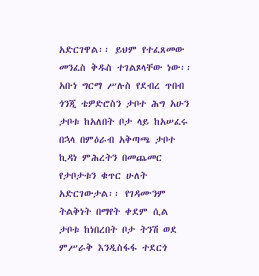አድርገዋል፡፡ ይህም የተፈጸመው መንፈስ ቅዱስ ተገልጾላቸው ነው፡፡
አቡነ ግርማ ሥሉስ የደብረ ጥበብ ጎንጂ ቴዎድሮስን ታቦተ ሕግ አሁን ታቦቱ ከአለበት ቦታ ላይ ከአሠፈሩ በኋላ በምዕራብ አቅጣጫ ታቦተ ኪዳነ ምሕረትን በመጨመር የታቦታቱን ቁጥር ሁለት አድርገውታል፡፡ የገዳሙንም ትልቅነት በማየት ቀደም ሲል  ታቦቱ ከነበረበት ቦታ ትንሽ ወደ ምሥራቅ እንዲስፋፋ ተደርጎ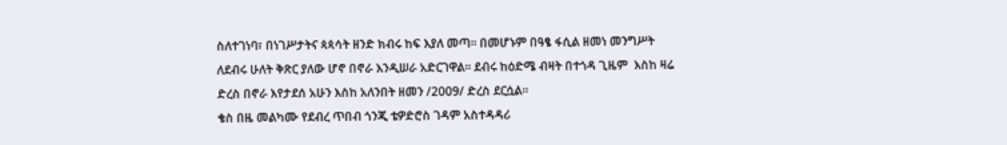ስለተገነባ፣ በነገሥታትና ጳጳሳት ዘንድ ክብሩ ከፍ እያለ መጣ፡፡ በመሆኑም በዓፄ ፋሲል ዘመነ መንግሥት ለደብሩ ሁለት ቅጽር ያለው ሆኖ በኖራ እንዲሠራ አድርገዋል፡፡ ደብሩ ከዕድሜ ብዛት በተጎዳ ጊዜም  እስከ ዛሬ ድረስ በኖራ እየታደሰ አሁን እስከ አለንበት ዘመን /2009/ ድረስ ደርሷል፡፡
ቄስ በዜ መልካሙ የደብረ ጥበብ ጎንጂ ቴዎድሮስ ገዳም አስተዳዳሪ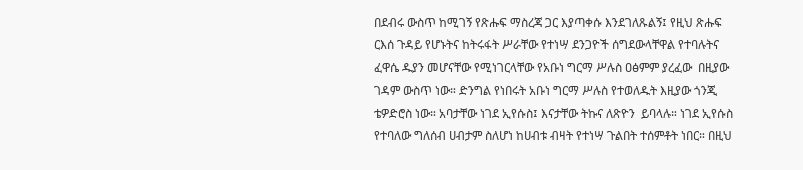በደብሩ ውስጥ ከሚገኝ የጽሑፍ ማስረጃ ጋር እያጣቀሱ እንደገለጹልኝ፤ የዚህ ጽሑፍ ርእሰ ጉዳይ የሆኑትና ከትሩፋት ሥራቸው የተነሣ ደንጋዮች ሰግደውላቸዋል የተባሉትና ፈዋሴ ዱያን መሆናቸው የሚነገርላቸው የአቡነ ግርማ ሥሉስ ዐፅምም ያረፈው  በዚያው  ገዳም ውስጥ ነው። ድንግል የነበሩት አቡነ ግርማ ሥሉስ የተወለዱት እዚያው ጎንጂ ቴዎድሮስ ነው። አባታቸው ነገደ ኢየሱስ፤ እናታቸው ትኩና ለጽዮን  ይባላሉ። ነገደ ኢየሱስ የተባለው ግለሰብ ሀብታም ስለሆነ ከሀብቱ ብዛት የተነሣ ጉልበት ተሰምቶት ነበር። በዚህ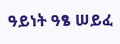ዓይነት ዓፄ ሠይፈ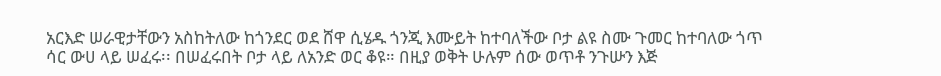አርእድ ሠራዊታቸውን አስከትለው ከጎንደር ወደ ሸዋ ሲሄዱ ጎንጂ እሙይት ከተባለችው ቦታ ልዩ ስሙ ጉመር ከተባለው ጎጥ ሳር ውሀ ላይ ሠፈሩ፡፡ በሠፈሩበት ቦታ ላይ ለአንድ ወር ቆዩ። በዚያ ወቅት ሁሉም ሰው ወጥቶ ንጉሡን እጅ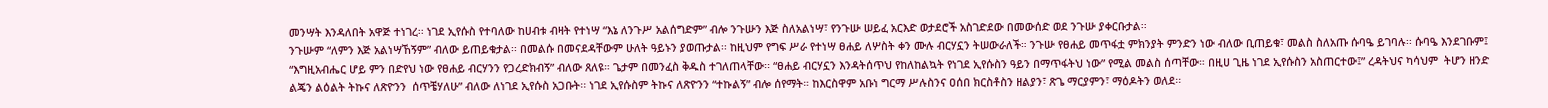መንሣት እንዳለበት አዋጅ ተነገረ፡፡ ነገደ ኢየሱስ የተባለው ከሀብቱ ብዛት የተነሣ “እኔ ለንጉሥ አልሰግድም” ብሎ ንጉሡን እጅ ስለአልነሣ፣ የንጉሡ ሠይፈ አርእድ ወታደሮች አስገድደው በመውሰድ ወደ ንጉሡ ያቀርቡታል፡፡
ንጉሡም “ለምን እጅ አልነሣኸኝም” ብለው ይጠይቁታል፡፡ በመልሱ በመናደዳቸውም ሁለት ዓይኑን ያወጡታል፡፡ ከዚህም የግፍ ሥራ የተነሣ ፀሐይ ለሦስት ቀን ሙሉ ብርሃኗን ትሠውራለች። ንጉሡ የፀሐይ መጥፋቷ ምክንያት ምንድን ነው ብለው ቢጠይቁ፣ መልስ ስለአጡ ሱባዔ ይገባሉ፡፡ ሱባዔ እንደገቡም፤ “እግዚአብሔር ሆይ ምን በድየህ ነው የፀሐይ ብርሃንን የጋረድክብኝ” ብለው ጸለዩ። ጌታም በመንፈስ ቅዱስ ተገለጠላቸው፡፡ “ፀሐይ ብርሃኗን እንዳትሰጥህ የከለከልኳት የነገደ ኢየሱስን ዓይን በማጥፋትህ ነው” የሚል መልስ ሰጣቸው። በዚሀ ጊዜ ነገደ ኢየሱስን አስጠርተው፤” ረዳትህና ካሳህም  ትሆን ዘንድ ልጄን ልዕልት ትኩና ለጽዮንን  ሰጥቼሃለሁ” ብለው ለነገደ ኢየሱስ አጋቡት፡፡ ነገደ ኢየሱስም ትኩና ለጽዮንን “ተኩልኝ” ብሎ ሰየማት። ከእርስዋም አቡነ ግርማ ሥሉስንና ዐሰበ ክርስቶስን ዘልያን፣ ጽጌ ማርያምን፣ ማዕዶትን ወለደ፡፡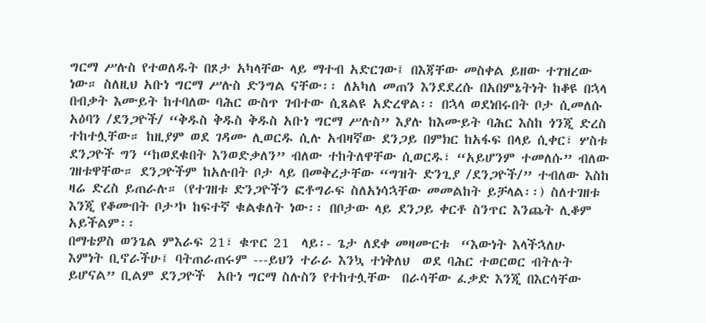ግርማ ሥሉስ የተወለዱት በጾታ አካላቸው ላይ ማተብ አድርገው፤ በእጃቸው መስቀል ይዘው ተገዝረው ነው። ስለዚህ አቡነ ግርማ ሥሉስ ድንግል ናቸው፡፡ ለአካለ መጠን እንደደረሱ በአበምኔትነት ከቆዩ በኋላ በብቃት እሙይት ከተባለው ባሕር ውስጥ ገብተው ሲጸልዩ አድረዋል፡፡ በኋላ ወደነበሩበት ቦታ ሲመለሱ አዕባን /ደንጋዮች/ “ቅዱስ ቅዱስ ቅዱስ አቡነ ግርማ ሥሉስ” እያሉ ከእሙይት ባሕር እስከ ጎንጂ ድረስ ተከተሏቸው። ከዚያም ወደ ገዳሙ ሊወርዱ ሲሉ አብዛኛው ደንጋይ በምክር ከአፋፍ በላይ ሲቀር፣ ሦስቱ ደንጋዮች ግን “ከወደቁበት እንወድቃለን” ብለው ተከትለዋቸው ሲወርዱ፣ “አይሆንም ተመለሱ” ብለው ገዘቱዋቸው። ደንጋዮችም ከአሉበት ቦታ ላይ በመቅረታቸው “ግዝት ድንጊያ /ደንጋዮች/” ተብለው እስከ ዛሬ ድረስ ይጠራሉ። (የተገዘቱ ድንጋዮችን ፎቶግራፍ ስለአነሳኋቸው መመልከት ይቻላል፡፡) ስለተገዘቱ እንጂ የቆሙበት ቦታ’ኮ ከፍተኛ ቁልቁለት ነው፡፡ በቦታው ላይ ደንጋይ ቀርቶ ስንጥር እንጨት ሊቆም አይችልም፡፡
በማቴዎስ ወንጌል ምእራፍ 21፣ ቁጥር 21  ላይ፡- ጌታ ለደቀ መዛሙርቱ  “እውነት እላችኋለሁ  እምነት ቢኖራችሁ፤ ባትጠራጠሩም ---ይህን ተራራ እንኳ ተነቅለህ  ወደ ባሕር ተወርወር ብትሉት ይሆናል” ቢልም ደንጋዮች  አቡነ ግርማ ስሉስን የተከተሏቸው  በራሳቸው ፈቃድ እንጂ በእርሳቸው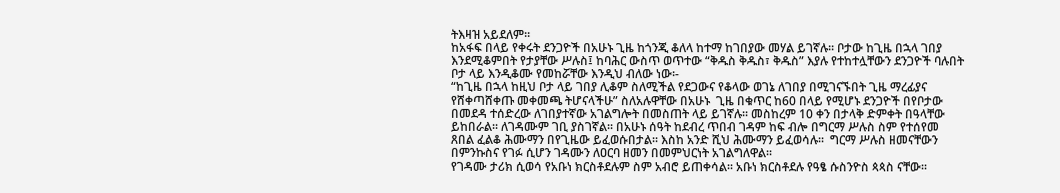ትእዛዝ አይደለም፡፡
ከአፋፍ በላይ የቀሩት ደንጋዮች በአሁኑ ጊዜ ከጎንጂ ቆለላ ከተማ ከገበያው መሃል ይገኛሉ፡፡ ቦታው ከጊዜ በኋላ ገበያ እንደሚቆምበት የታያቸው ሥሉስ፤ ከባሕር ውስጥ ወጥተው “ቅዱስ ቅዱስ፣ ቅዱስ” እያሉ የተከተሏቸውን ደንጋዮች ባሉበት ቦታ ላይ እንዲቆሙ የመከሯቸው እንዲህ ብለው ነው፡-
“ከጊዜ በኋላ ከዚህ ቦታ ላይ ገበያ ሊቆም ስለሚችል የደጋውና የቆላው ወገኔ ለገበያ በሚገናኙበት ጊዜ ማረፊያና የሸቀጣሸቀጡ መቀመጫ ትሆናላችሁ” ስለአሉዋቸው በአሁኑ  ጊዜ በቁጥር ከ60 በላይ የሚሆኑ ደንጋዮች በየቦታው  በመደዳ ተሰድረው ለገበያተኛው አገልግሎት በመስጠት ላይ ይገኛሉ፡፡ መስከረም 10 ቀን በታላቅ ድምቀት በዓላቸው ይከበራል፡፡ ለገዳሙም ገቢ ያስገኛል፡፡ በአሁኑ ሰዓት ከደብረ ጥበብ ገዳም ከፍ ብሎ በግርማ ሥሉስ ስም የተሰየመ ጸበል ፈልቆ ሕሙማን በየጊዜው ይፈወሱበታል፡፡ እስከ አንድ ሺህ ሕሙማን ይፈወሳሉ፡፡  ግርማ ሥሉስ ዘመናቸውን በምንኩስና የገፉ ሲሆን ገዳሙን ለዐርባ ዘመን በመምህርነት አገልግለዋል፡፡
የገዳሙ ታሪክ ሲወሳ የአቡነ ክርስቶደሉም ስም አብሮ ይጠቀሳል፡፡ አቡነ ክርስቶደሉ የዓፄ ሱስንዮስ ጳጳስ ናቸው፡፡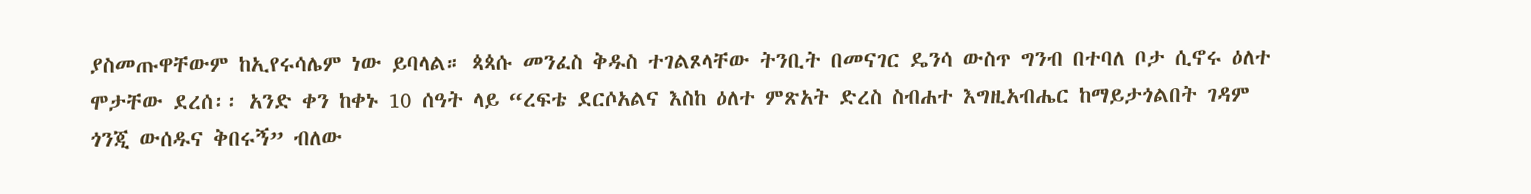ያስመጡዋቸውም ከኢየሩሳሌም ነው ይባላል። ጳጳሱ መንፈስ ቅዱስ ተገልጾላቸው ትንቢት በመናገር ዴንሳ ውስጥ ግንብ በተባለ ቦታ ሲኖሩ ዕለተ ሞታቸው ደረሰ፡፡ አንድ ቀን ከቀኑ 10 ሰዓት ላይ “ረፍቴ ደርሶአልና እስከ ዕለተ ምጽአት ድረስ ስብሐተ እግዚአብሔር ከማይታጎልበት ገዳም ጎንጂ ውሰዱና ቅበሩኝ” ብለው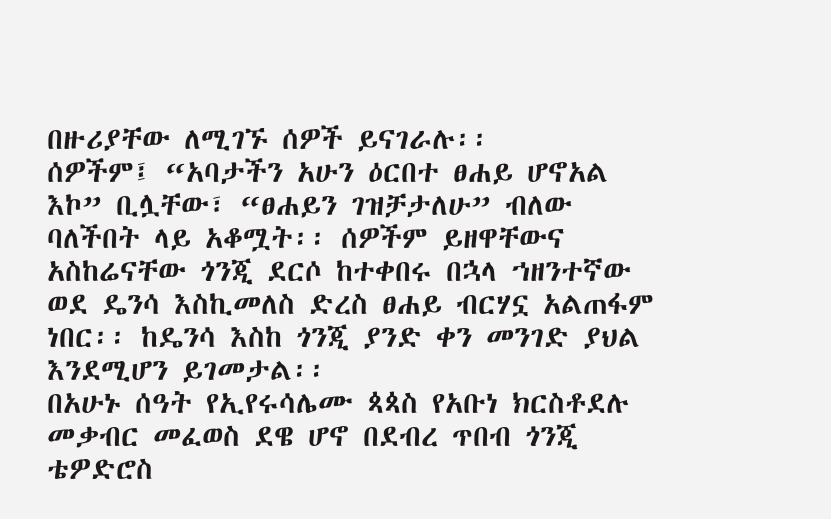በዙሪያቸው ለሚገኙ ሰዎች ይናገራሉ፡፡
ሰዎችም፤ “አባታችን አሁን ዕርበተ ፀሐይ ሆኖአል እኮ” ቢሏቸው፣ “ፀሐይን ገዝቻታለሁ” ብለው ባለችበት ላይ አቆሟት፡፡ ሰዎችም ይዘዋቸውና አስከሬናቸው ጎንጂ ደርሶ ከተቀበሩ በኋላ ኀዘንተኛው ወደ ዴንሳ እስኪመለስ ድረስ ፀሐይ ብርሃኗ አልጠፋም ነበር፡፡ ከዴንሳ እስከ ጎንጂ ያንድ ቀን መንገድ ያህል እንደሚሆን ይገመታል፡፡
በአሁኑ ሰዓት የኢየሩሳሌሙ ጳጳስ የአቡነ ክርስቶደሉ መቃብር መፈወስ ደዌ ሆኖ በደብረ ጥበብ ጎንጂ ቴዎድሮስ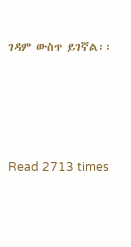ገዳም ውስጥ ይገኛል፡፡




Read 2713 times